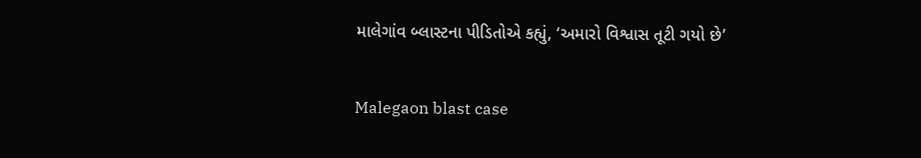માલેગાંવ બ્લાસ્ટના પીડિતોએ કહ્યું, ‘અમારો વિશ્વાસ તૂટી ગયો છે’

Malegaon blast case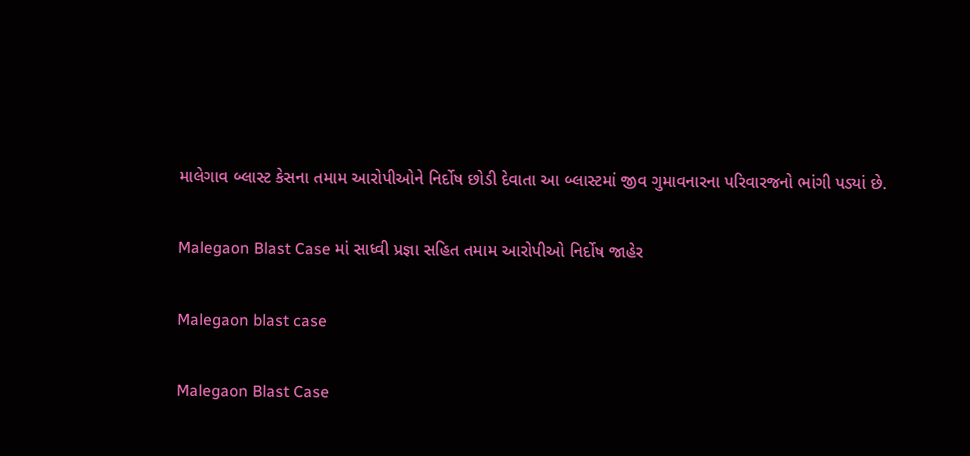માલેગાવ બ્લાસ્ટ કેસના તમામ આરોપીઓને નિર્દોષ છોડી દેવાતા આ બ્લાસ્ટમાં જીવ ગુમાવનારના પરિવારજનો ભાંગી પડ્યાં છે.

Malegaon Blast Case માં સાધ્વી પ્રજ્ઞા સહિત તમામ આરોપીઓ નિર્દોષ જાહેર

Malegaon blast case

Malegaon Blast Case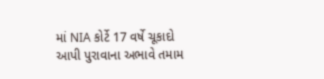માં NIA કોર્ટે 17 વર્ષે ચૂકાદો આપી પુરાવાના અભાવે તમામ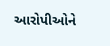આરોપીઓને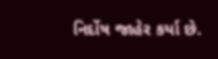નિર્દોષ જાહેર કર્યા છે.